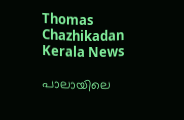Thomas Chazhikadan
Kerala News

പാലായിലെ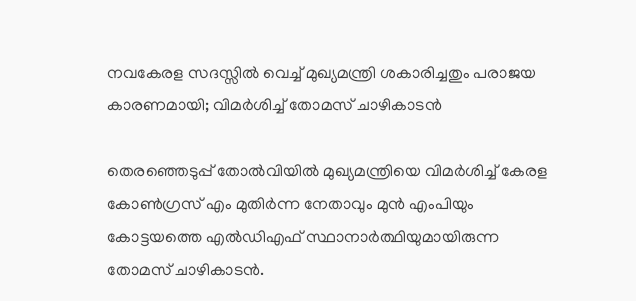നവകേരള സദസ്സില്‍ വെച്ച് മുഖ്യമന്ത്രി ശകാരിച്ചതും പരാജയ കാരണമായി; വിമര്‍ശിച്ച് തോമസ് ചാഴികാടന്‍

തെരഞ്ഞെടുപ്പ് തോല്‍വിയില്‍ മുഖ്യമന്ത്രിയെ വിമര്‍ശിച്ച് കേരള കോണ്‍ഗ്രസ് എം മുതിര്‍ന്ന നേതാവും മുന്‍ എംപിയും കോട്ടയത്തെ എല്‍ഡിഎഫ് സ്ഥാനാര്‍ത്ഥിയുമായിരുന്ന തോമസ് ചാഴികാടന്‍.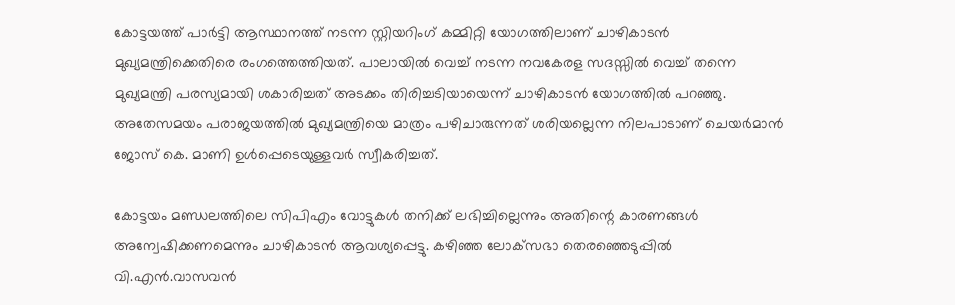കോട്ടയത്ത് പാര്‍ട്ടി ആസ്ഥാനത്ത് നടന്ന സ്റ്റിയറിംഗ് കമ്മിറ്റി യോഗത്തിലാണ് ചാഴികാടന്‍ മുഖ്യമന്ത്രിക്കെതിരെ രംഗത്തെത്തിയത്. പാലായില്‍ വെച്ച് നടന്ന നവകേരള സദസ്സില്‍ വെച്ച് തന്നെ മുഖ്യമന്ത്രി പരസ്യമായി ശകാരിച്ചത് അടക്കം തിരിച്ചടിയായെന്ന് ചാഴികാടന്‍ യോഗത്തില്‍ പറഞ്ഞു. അതേസമയം പരാജയത്തില്‍ മുഖ്യമന്ത്രിയെ മാത്രം പഴിചാരുന്നത് ശരിയല്ലെന്ന നിലപാടാണ് ചെയര്‍മാന്‍ ജോസ് കെ. മാണി ഉള്‍പ്പെടെയുള്ളവര്‍ സ്വീകരിച്ചത്.

കോട്ടയം മണ്ഡലത്തിലെ സിപിഎം വോട്ടുകള്‍ തനിക്ക് ലഭിച്ചില്ലെന്നും അതിന്റെ കാരണങ്ങള്‍ അന്വേഷിക്കണമെന്നും ചാഴികാടന്‍ ആവശ്യപ്പെട്ടു. കഴിഞ്ഞ ലോക്‌സഭാ തെരഞ്ഞെടുപ്പില്‍ വി.എന്‍.വാസവന്‍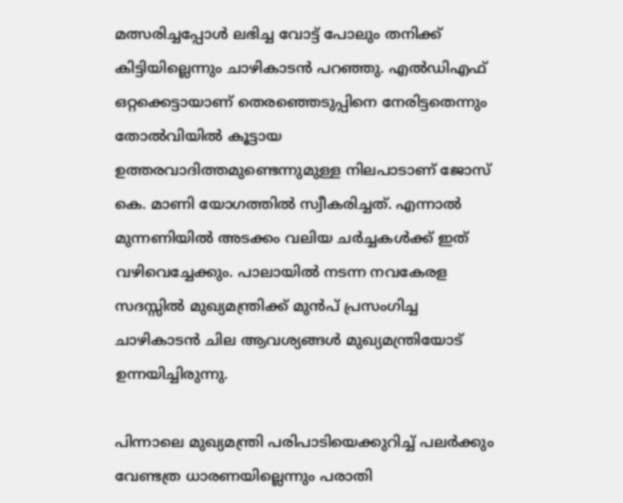മത്സരിച്ചപ്പോള്‍ ലഭിച്ച വോട്ട് പോലും തനിക്ക് കിട്ടിയില്ലെന്നും ചാഴികാടന്‍ പറഞ്ഞു. എല്‍ഡിഎഫ് ഒറ്റക്കെട്ടായാണ് തെരഞ്ഞെടുപ്പിനെ നേരിട്ടതെന്നും തോല്‍വിയില്‍ കൂട്ടായ ഉത്തരവാദിത്തമുണ്ടെന്നുമുള്ള നിലപാടാണ് ജോസ് കെ. മാണി യോഗത്തില്‍ സ്വീകരിച്ചത്. എന്നാല്‍ മുന്നണിയില്‍ അടക്കം വലിയ ചര്‍ച്ചകള്‍ക്ക് ഇത് വഴിവെച്ചേക്കും. പാലായില്‍ നടന്ന നവകേരള സദസ്സില്‍ മുഖ്യമന്ത്രിക്ക് മുന്‍പ് പ്രസംഗിച്ച ചാഴികാടന്‍ ചില ആവശ്യങ്ങള്‍ മുഖ്യമന്ത്രിയോട് ഉന്നയിച്ചിരുന്നു.

പിന്നാലെ മുഖ്യമന്ത്രി പരിപാടിയെക്കുറിച്ച് പലര്‍ക്കും വേണ്ടത്ര ധാരണയില്ലെന്നും പരാതി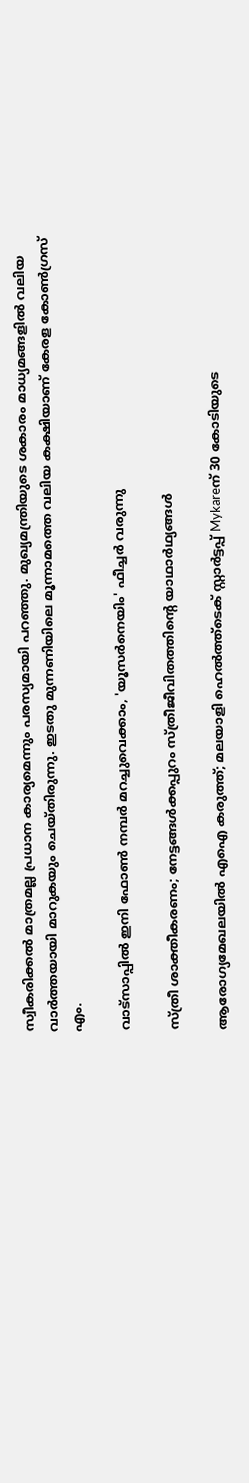സ്വീകരിക്കല്‍ മാത്രമല്ല പ്രധാന കാര്യമെന്നും പരസ്യമായി പറഞ്ഞു. മുഖ്യമന്ത്രിയുടെ ശകാരം മാധ്യമങ്ങളില്‍ വലിയ വാര്‍ത്തയായി മാറുകയും ചെയ്തിരുന്നു. ഇടതു മുന്നണിയിലെ മൂന്നാമത്തെ വലിയ കക്ഷിയാണ് കേരള കോണ്‍ഗ്രസ് എം.

വാട്‌സാപ്പിൽ ഇനി ഫോൺ നമ്പർ മറച്ചുവെക്കാം, 'യൂസർനെയിം' ഫീച്ചർ വരുന്നു

സ്ത്രീ ശാക്തീകരണം; നേട്ടങ്ങള്‍ക്കപ്പുറം സ്ത്രീജീവിതത്തിന്റെ യാഥാര്‍ഥ്യങ്ങള്‍

ആരോഗ്യമേഖലയിൽ എഐ കരുത്ത്; മലയാളി ഹെൽത്ത്‌ടെക് സ്റ്റാർട്ടപ്പ് Mykareന് 30 കോടിയുടെ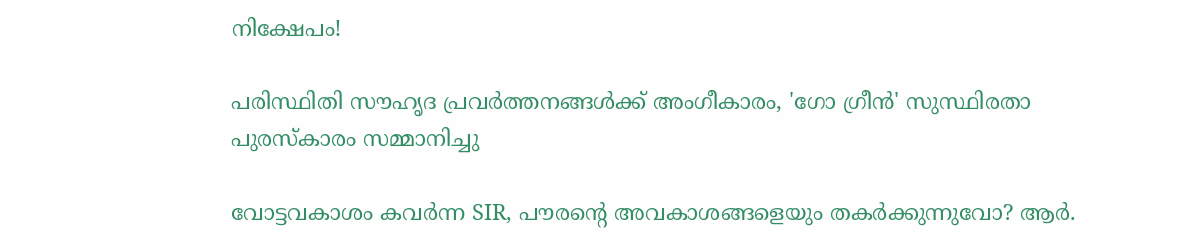നിക്ഷേപം!

പരിസ്ഥിതി സൗഹൃദ പ്രവർത്തനങ്ങൾക്ക് അംഗീകാരം, 'ഗോ ഗ്രീൻ' സുസ്ഥിരതാ പുരസ്കാരം സമ്മാനിച്ചു

വോട്ടവകാശം കവർന്ന SIR, പൗരന്റെ അവകാശങ്ങളെയും തകർക്കുന്നുവോ? ആർ.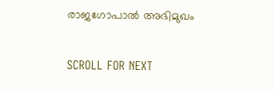രാജഗോപാൽ അഭിമുഖം

SCROLL FOR NEXT